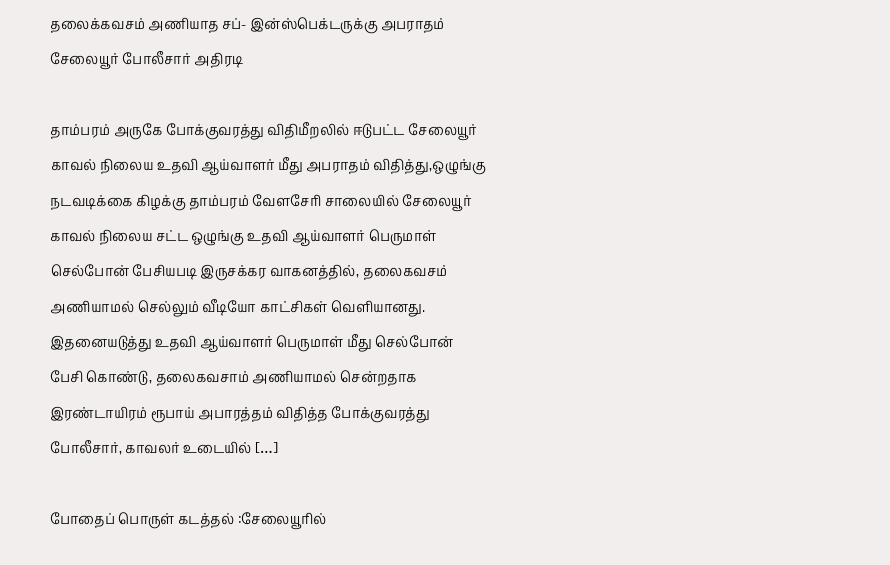தலைக்கவசம் அணியாத சப்- இன்ஸ்பெக்டருக்கு அபராதம் சேலையூர் போலீசார் அதிரடி

தாம்பரம் அருகே போக்குவரத்து விதிமீறலில் ஈடுபட்ட சேலையூர் காவல் நிலைய உதவி ஆய்வாளர் மீது அபராதம் விதித்து,ஒழுங்கு நடவடிக்கை கிழக்கு தாம்பரம் வேளசேரி சாலையில் சேலையூர் காவல் நிலைய சட்ட ஒழுங்கு உதவி ஆய்வாளர் பெருமாள் செல்போன் பேசியபடி இருசக்கர வாகனத்தில், தலைகவசம் அணியாமல் செல்லும் வீடியோ காட்சிகள் வெளியானது. இதனையடுத்து உதவி ஆய்வாளர் பெருமாள் மீது செல்போன் பேசி கொண்டு, தலைகவசாம் அணியாமல் சென்றதாக இரண்டாயிரம் ரூபாய் அபாரத்தம் விதித்த போக்குவரத்து போலீசார், காவலர் உடையில் […]

போதைப் பொருள் கடத்தல் :சேலையூரில்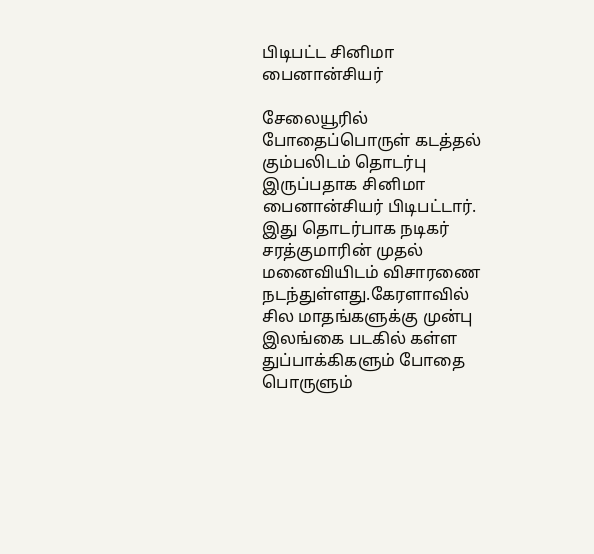பிடிபட்ட சினிமா பைனான்சியர்

சேலையூரில் போதைப்பொருள் கடத்தல் கும்பலிடம் தொடர்பு இருப்பதாக சினிமா பைனான்சியர் பிடிபட்டார். இது தொடர்பாக நடிகர் சரத்குமாரின் முதல் மனைவியிடம் விசாரணை நடந்துள்ளது.கேரளாவில் சில மாதங்களுக்கு முன்பு இலங்கை படகில் கள்ள துப்பாக்கிகளும் போதை பொருளும்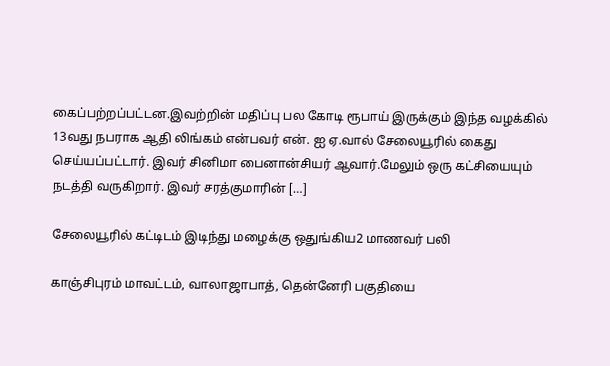கைப்பற்றப்பட்டன.இவற்றின் மதிப்பு பல கோடி ரூபாய் இருக்கும் இந்த வழக்கில் 13வது நபராக ஆதி லிங்கம் என்பவர் என். ஐ ஏ.வால் சேலையூரில் கைது செய்யப்பட்டார். இவர் சினிமா பைனான்சியர் ஆவார்.மேலும் ஒரு கட்சியையும் நடத்தி வருகிறார். இவர் சரத்குமாரின் […]

சேலையூரில் கட்டிடம் இடிந்து மழைக்கு ஒதுங்கிய2 மாணவர் பலி

காஞ்சிபுரம் மாவட்டம், வாலாஜாபாத், தென்னேரி பகுதியை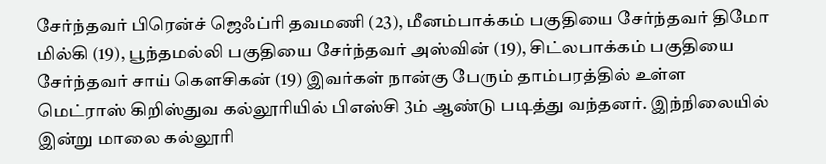சேர்ந்தவர் பிரென்ச் ஜெஃப்ரி தவமணி (23), மீனம்பாக்கம் பகுதியை சேர்ந்தவர் திமோ மில்கி (19), பூந்தமல்லி பகுதியை சேர்ந்தவர் அஸ்வின் (19), சிட்லபாக்கம் பகுதியை சேர்ந்தவர் சாய் கௌசிகன் (19) இவர்கள் நான்கு பேரும் தாம்பரத்தில் உள்ள மெட்ராஸ் கிறிஸ்துவ கல்லூரியில் பிஎஸ்சி 3ம் ஆண்டு படித்து வந்தனர். இந்நிலையில் இன்று மாலை கல்லூரி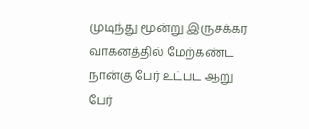முடிந்து மூன்று இருசக்கர வாகனத்தில் மேற்கண்ட நான்கு பேர் உட்பட ஆறு பேர்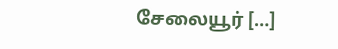சேலையூர் […]